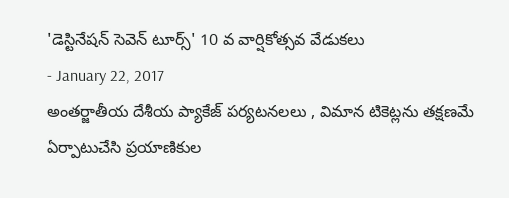'డెస్టినేషన్ సెవెన్ టూర్స్' 10 వ వార్షికోత్సవ వేడుకలు
- January 22, 2017
అంతర్జాతీయ దేశీయ ప్యాకేజ్ పర్యటనలలు , విమాన టికెట్లను తక్షణమే ఏర్పాటుచేసి ప్రయాణికుల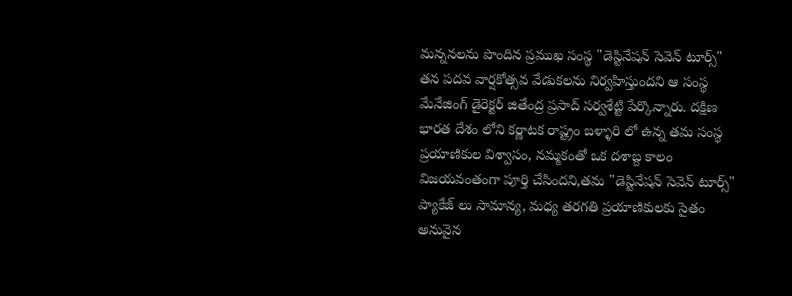మన్ననలను పొందిన ప్రముఖ సంస్థ "డెస్టినేషన్ సెవెన్ టూర్స్" తన పదవ వార్షకోత్సవ వేడుకలను నిర్వహిస్తుందని ఆ సంస్థ మేనేజింగ్ డైరెక్టర్ జితేంద్ర ప్రసాద్ సర్వశేట్టి పేర్కొన్నారు. దక్షిణ భారత దేశం లోని కర్ణాటక రాష్ట్రం బళ్ళారి లో ఉన్న తమ సంస్థ ప్రయాణికుల విశ్వాసం, నమ్మకంతో ఒక దశాబ్ద కాలం విజయవంతంగా పూర్తి చేసిందని,తమ "డెస్టినేషన్ సెవెన్ టూర్స్" ప్యాకేజ్ లు సామాన్య, మధ్య తరగతి ప్రయాణికులకు సైతం అనువైన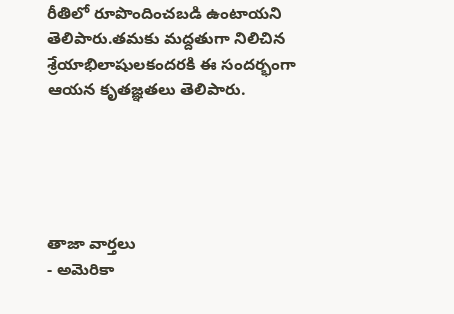రీతిలో రూపొందించబడి ఉంటాయని తెలిపారు.తమకు మద్దతుగా నిలిచిన శ్రేయాభిలాషులకందరకి ఈ సందర్భంగా ఆయన కృతజ్ఞతలు తెలిపారు.





తాజా వార్తలు
- అమెరికా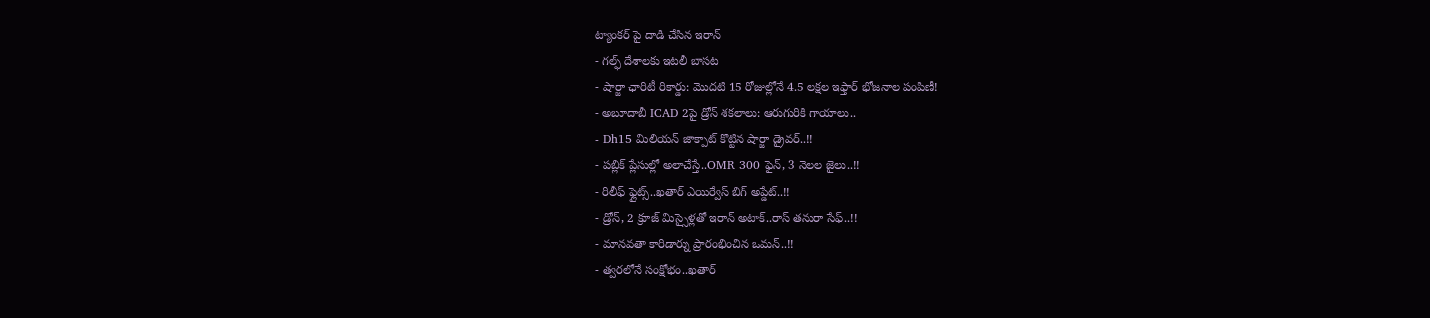ట్యాంకర్ పై దాడి చేసిన ఇరాన్
- గల్ఫ్ దేశాలకు ఇటలీ బాసట
- షార్జా ఛారిటీ రికార్డు: మొదటి 15 రోజుల్లోనే 4.5 లక్షల ఇఫ్తార్ భోజనాల పంపిణీ!
- అబూదాబీ ICAD 2పై డ్రోన్ శకలాలు: ఆరుగురికి గాయాలు..
- Dh15 మిలియన్ జాక్పాట్ కొట్టిన షార్జా డ్రైవర్..!!
- పబ్లిక్ ప్లేసుల్లో అలాచేస్తే..OMR 300 ఫైన్, 3 నెలల జైలు..!!
- రిలీఫ్ ఫ్లైట్స్..ఖతార్ ఎయిర్వేస్ బిగ్ అప్డేట్..!!
- డ్రోన్, 2 క్రూజ్ మిస్సైళ్లతో ఇరాన్ అటాక్..రాస్ తనురా సేఫ్..!!
- మానవతా కారిడార్ను ప్రారంభించిన ఒమన్..!!
- త్వరలోనే సంక్షోభం..ఖతార్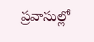ప్రవాసుల్లో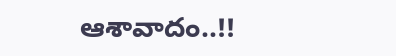ఆశావాదం..!!